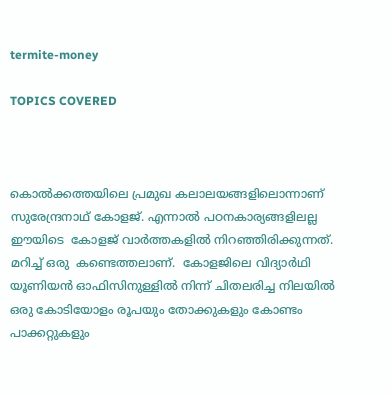termite-money

TOPICS COVERED



കൊല്‍ക്കത്തയിലെ പ്രമുഖ കലാലയങ്ങളിലൊന്നാണ്  സുരേന്ദ്രനാഥ് കോളജ്. എന്നാല്‍ പഠനകാര്യങ്ങളിലല്ല ഈയിടെ  കോളജ് വാര്‍ത്തകളില്‍ നിറഞ്ഞിരിക്കുന്നത്. മറിച്ച് ഒരു  കണ്ടെത്തലാണ്.  കോളജിലെ വിദ്യാര്‍ഥി യൂണിയന്‍ ഓഫിസിനുള്ളില്‍ നിന്ന് ചിതലരിച്ച നിലയില്‍ ഒരു കോടിയോളം രൂപയും തോക്കുകളും കോണ്ടം പാക്കറ്റുകളും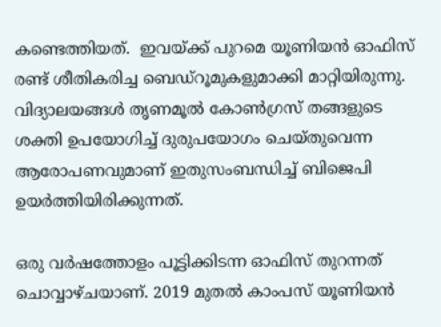കണ്ടെത്തിയത്.  ഇവയ്ക്ക് പുറമെ യൂണിയന്‍ ഓഫിസ് രണ്ട് ശീതികരിച്ച ബെഡ്റൂമുകളുമാക്കി മാറ്റിയിരുന്നു.  വിദ്യാലയങ്ങള്‍ തൃണമൂല്‍ കോണ്‍ഗ്രസ് തങ്ങളുടെ ശക്തി ഉപയോഗിച്ച് ദുരുപയോഗം ചെയ്തുവെന്ന ആരോപണവുമാണ് ഇതുസംബന്ധിച്ച് ബിജെപി ഉയര്‍ത്തിയിരിക്കുന്നത്.

ഒരു വര്‍ഷത്തോളം പൂട്ടിക്കിടന്ന ഓഫിസ് തുറന്നത് ചൊവ്വാഴ്ചയാണ്. 2019 മുതല്‍ കാംപസ് യൂണിയന്‍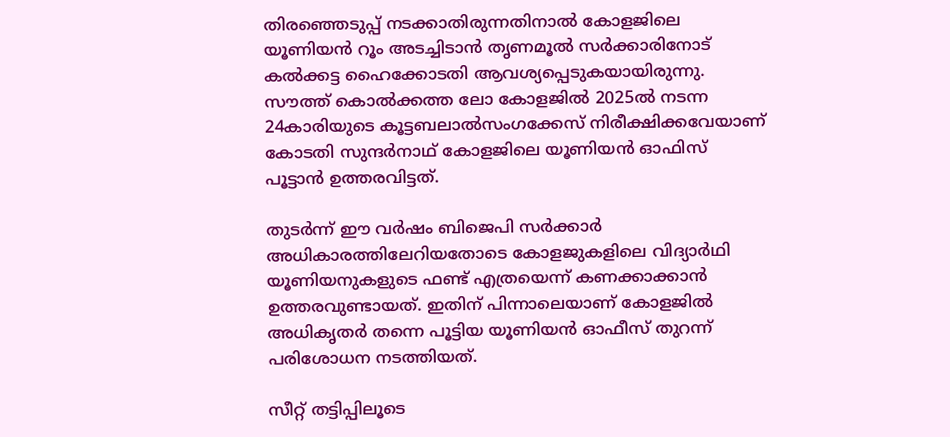തിരഞ്ഞെടുപ്പ് നടക്കാതിരുന്നതിനാല്‍ കോളജിലെ യൂണിയന്‍ റൂം അടച്ചിടാന്‍ തൃണമൂല്‍ സര്‍ക്കാരിനോട് കല്‍ക്കട്ട ഹൈക്കോടതി ആവശ്യപ്പെടുകയായിരുന്നു. സൗത്ത് കൊല്‍ക്കത്ത ലോ കോളജില്‍ 2025ല്‍ നടന്ന 24കാരിയുടെ കൂട്ടബലാല്‍സംഗക്കേസ് നിരീക്ഷിക്കവേയാണ് കോടതി സുന്ദര്‍നാഥ് കോളജിലെ യൂണിയന്‍ ഓഫിസ് പൂട്ടാന്‍ ഉത്തരവിട്ടത്.

തുടര്‍ന്ന് ഈ വര്‍ഷം ബിജെപി സര്‍ക്കാര്‍ അധികാരത്തിലേറിയതോടെ കോളജുകളിലെ വിദ്യാര്‍ഥി യൂണിയനുകളുടെ ഫണ്ട് എത്രയെന്ന് കണക്കാക്കാന്‍ ഉത്തരവുണ്ടായത്. ഇതിന് പിന്നാലെയാണ് കോളജില്‍ അധികൃതര്‍ തന്നെ പൂട്ടിയ യൂണിയന്‍ ഓഫീസ് തുറന്ന് പരിശോധന നടത്തിയത്.

സീറ്റ് തട്ടിപ്പിലൂടെ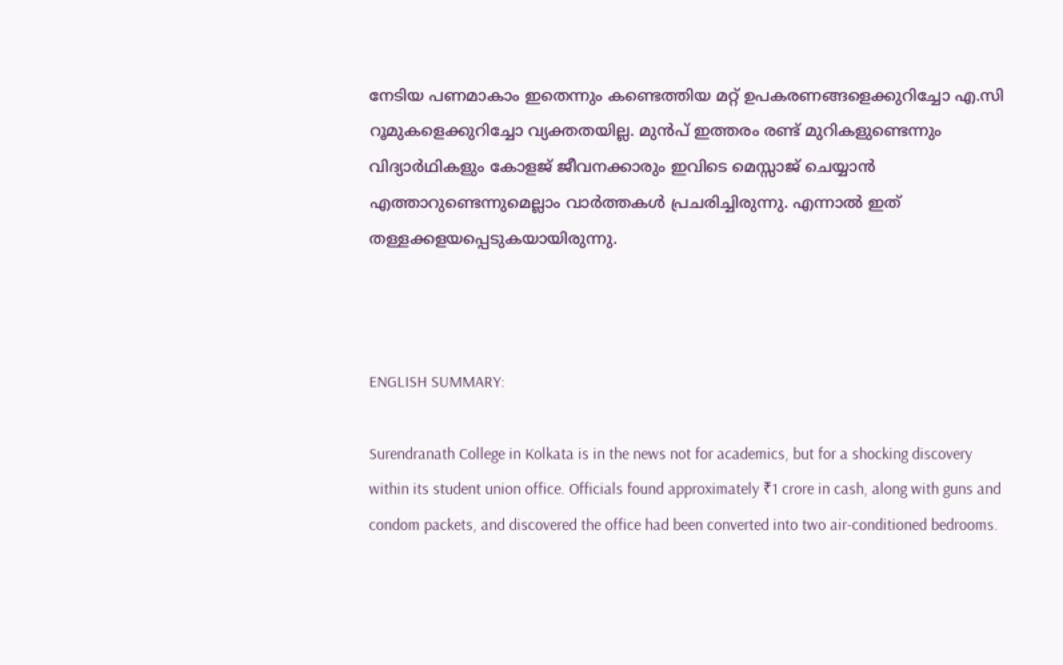നേടിയ പണമാകാം ഇതെന്നും കണ്ടെത്തിയ മറ്റ് ഉപകരണങ്ങളെക്കുറിച്ചോ എ.സി റൂമുകളെക്കുറിച്ചോ വ്യക്തതയില്ല. മുന്‍പ് ഇത്തരം രണ്ട് മുറികളുണ്ടെന്നും വിദ്യാര്‍ഥികളും കോളജ് ജീവനക്കാരും ഇവിടെ മെസ്സാജ് ചെയ്യാന്‍ എത്താറുണ്ടെന്നുമെല്ലാം വാര്‍ത്തകള്‍ പ്രചരിച്ചിരുന്നു. എന്നാല്‍ ഇത് തള്ളക്കളയപ്പെടുകയായിരുന്നു.



ENGLISH SUMMARY:

Surendranath College in Kolkata is in the news not for academics, but for a shocking discovery within its student union office. Officials found approximately ₹1 crore in cash, along with guns and condom packets, and discovered the office had been converted into two air-conditioned bedrooms.